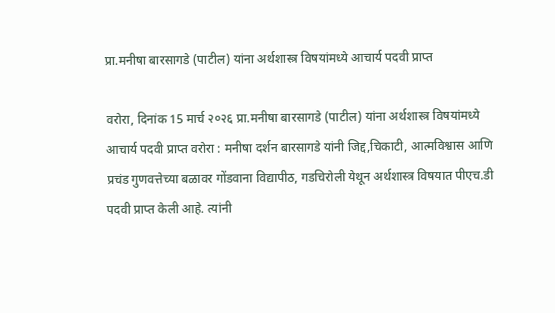प्रा.मनीषा बारसागडे (पाटील) यांना अर्थशास्त्र विषयांमध्ये आचार्य पदवी प्राप्त

वरोरा, दिनांक 15 मार्च २०२६ प्रा.मनीषा बारसागडे (पाटील) यांना अर्थशास्त्र विषयांमध्ये  आचार्य पदवी प्राप्त वरोरा : मनीषा दर्शन बारसागडे यांनी जिद्द,चिकाटी, आत्मविश्वास आणि प्रचंड गुणवत्तेच्या बळावर गोंडवाना विद्यापीठ, गडचिरोली येथून अर्थशास्त्र विषयात पीएच.डी पदवी प्राप्त केली आहे. त्यांनी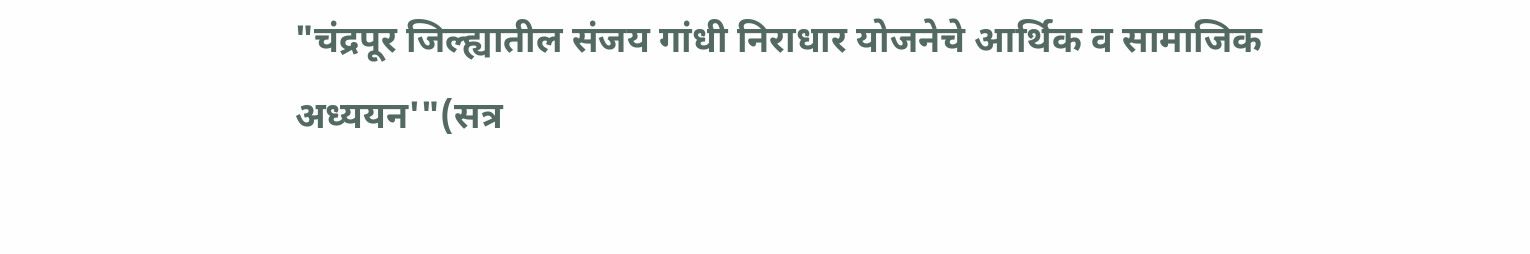"चंद्रपूर जिल्ह्यातील संजय गांधी निराधार योजनेचे आर्थिक व सामाजिक अध्ययन'"(सत्र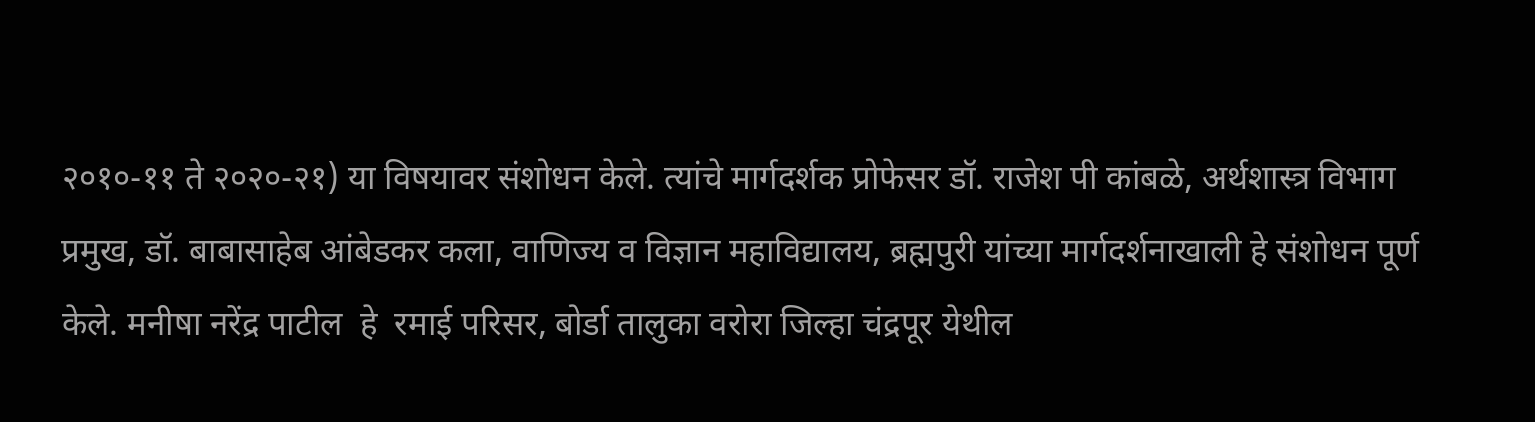२०१०-११ ते २०२०-२१) या विषयावर संशोधन केले. त्यांचे मार्गदर्शक प्रोफेसर डॉ. राजेश पी कांबळे, अर्थशास्त्र विभाग प्रमुख, डॉ. बाबासाहेब आंबेडकर कला, वाणिज्य व विज्ञान महाविद्यालय, ब्रह्मपुरी यांच्या मार्गदर्शनाखाली हे संशोधन पूर्ण केले. मनीषा नरेंद्र पाटील  हे  रमाई परिसर, बोर्डा तालुका वरोरा जिल्हा चंद्रपूर येथील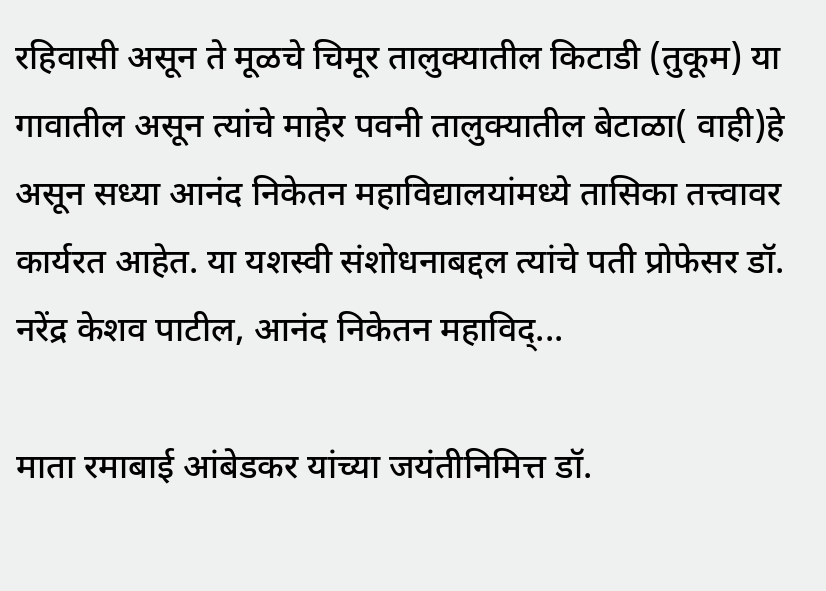रहिवासी असून ते मूळचे चिमूर तालुक्यातील किटाडी (तुकूम) या गावातील असून त्यांचे माहेर पवनी तालुक्यातील बेटाळा( वाही)हे असून सध्या आनंद निकेतन महाविद्यालयांमध्ये तासिका तत्त्वावर कार्यरत आहेत. या यशस्वी संशोधनाबद्दल त्यांचे पती प्रोफेसर डॉ. नरेंद्र केशव पाटील, आनंद निकेतन महाविद्...

माता रमाबाई आंबेडकर यांच्या जयंतीनिमित्त डॉ.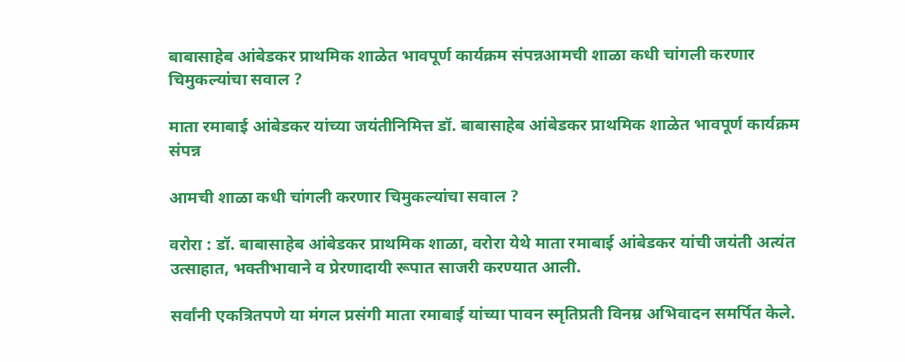बाबासाहेब आंबेडकर प्राथमिक शाळेत भावपूर्ण कार्यक्रम संपन्नआमची शाळा कधी चांगली करणार चिमुकल्यांचा सवाल ?

माता रमाबाई आंबेडकर यांच्या जयंतीनिमित्त डॉ. बाबासाहेब आंबेडकर प्राथमिक शाळेत भावपूर्ण कार्यक्रम संपन्न

आमची शाळा कधी चांगली करणार चिमुकल्यांचा सवाल ?

वरोरा : डॉ. बाबासाहेब आंबेडकर प्राथमिक शाळा, वरोरा येथे माता रमाबाई आंबेडकर यांची जयंती अत्यंत उत्साहात, भक्तीभावाने व प्रेरणादायी रूपात साजरी करण्यात आली.

सर्वांनी एकत्रितपणे या मंगल प्रसंगी माता रमाबाई यांच्या पावन स्मृतिप्रती विनम्र अभिवादन समर्पित केले.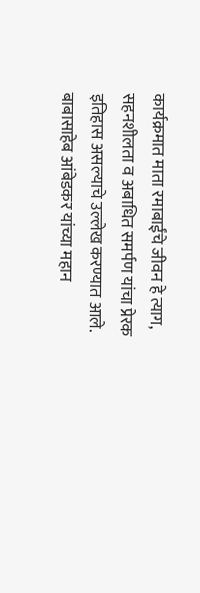कार्यक्रमात माता रमाबाईंचे जीवन हे त्याग, सहनशीलता व अबाधित समर्पण यांचा प्रेरक इतिहास असल्याचे उल्लेख करण्यात आले. बाबासाहेब आंबेडकर यांच्या महान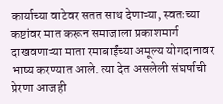कार्याच्या वाटेवर सतत साथ देणाऱ्या, स्वतःच्या कष्टांवर मात करून समाजाला प्रकाशमार्ग दाखवणाऱ्या माता रमाबाईंच्या अमूल्य योगदानावर भाष्य करण्यात आले. त्या देत असलेली संघर्षाची प्रेरणा आजही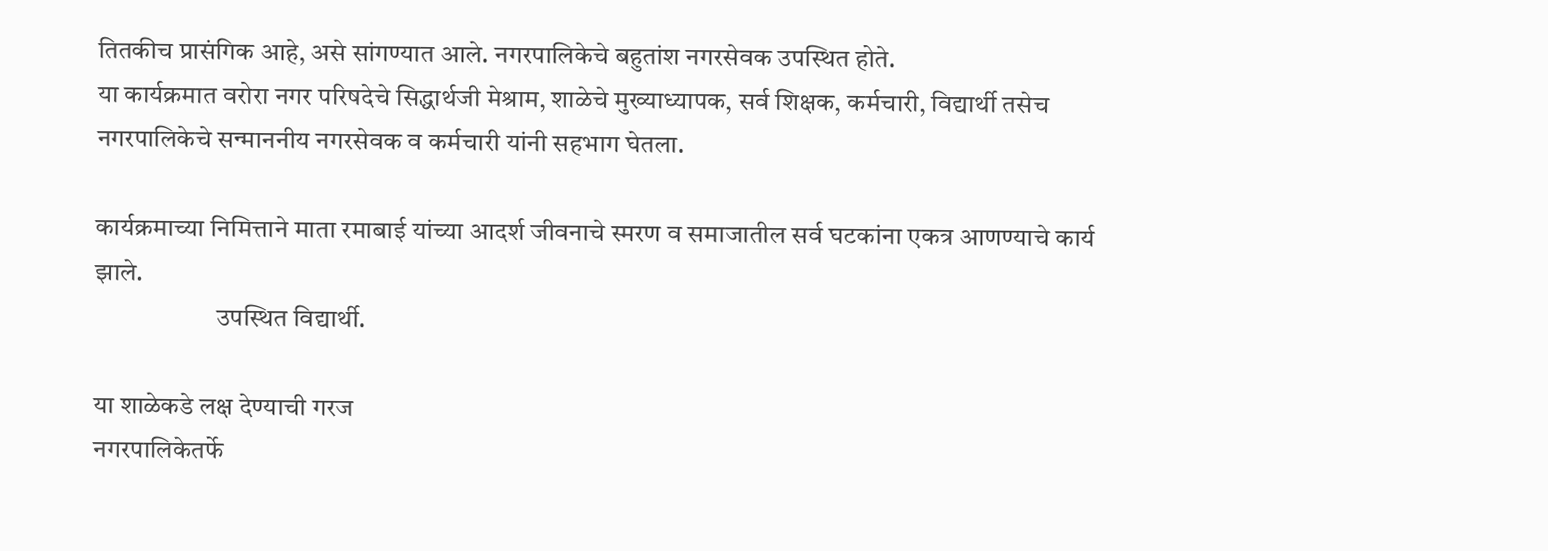तितकीच प्रासंगिक आहे, असे सांगण्यात आले. नगरपालिकेचे बहुतांश नगरसेवक उपस्थित होते.
या कार्यक्रमात वरोरा नगर परिषदेचे सिद्धार्थजी मेश्राम, शाळेचे मुख्याध्यापक, सर्व शिक्षक, कर्मचारी, विद्यार्थी तसेच नगरपालिकेचे सन्माननीय नगरसेवक व कर्मचारी यांनी सहभाग घेतला.

कार्यक्रमाच्या निमित्ताने माता रमाबाई यांच्या आदर्श जीवनाचे स्मरण व समाजातील सर्व घटकांना एकत्र आणण्याचे कार्य झाले.
                       उपस्थित विद्यार्थी.

या शाळेकडे लक्ष देण्याची गरज
नगरपालिकेतर्फे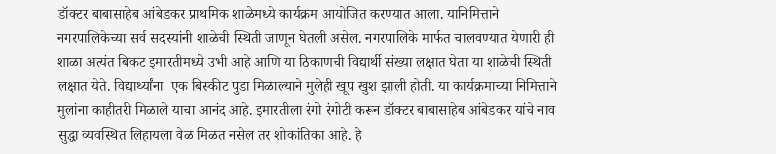डॉक्टर बाबासाहेब आंबेडकर प्राथमिक शाळेमध्ये कार्यक्रम आयोजित करण्यात आला. यानिमित्ताने नगरपालिकेच्या सर्व सदस्यांनी शाळेची स्थिती जाणून घेतली असेल. नगरपालिके मार्फत चालवण्यात येणारी ही शाळा अत्यंत बिकट इमारतीमध्ये उभी आहे आणि या ठिकाणची विद्यार्थी संख्या लक्षात घेता या शाळेची स्थिती लक्षात येते. विद्यार्थ्यांना  एक बिस्कीट पुडा मिळाल्याने मुलेही खूप खुश झाली होती. या कार्यक्रमाच्या निमित्ताने मुलांना काहीतरी मिळाले याचा आनंद आहे. इमारतीला रंगो रंगोटी करून डॉक्टर बाबासाहेब आंबेडकर यांचे नाव सुद्धा व्यवस्थित लिहायला वेळ मिळत नसेल तर शोकांतिका आहे. हे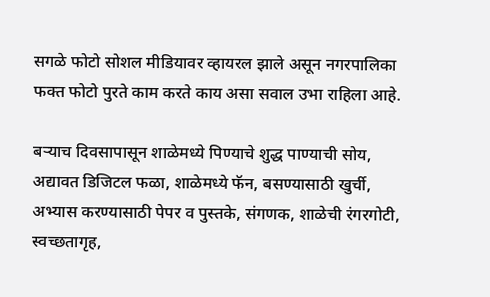सगळे फोटो सोशल मीडियावर व्हायरल झाले असून नगरपालिका फक्त फोटो पुरते काम करते काय असा सवाल उभा राहिला आहे.

बऱ्याच दिवसापासून शाळेमध्ये पिण्याचे शुद्ध पाण्याची सोय, अद्यावत डिजिटल फळा, शाळेमध्ये फॅन, बसण्यासाठी खुर्ची, अभ्यास करण्यासाठी पेपर व पुस्तके, संगणक, शाळेची रंगरगोटी, स्वच्छतागृह,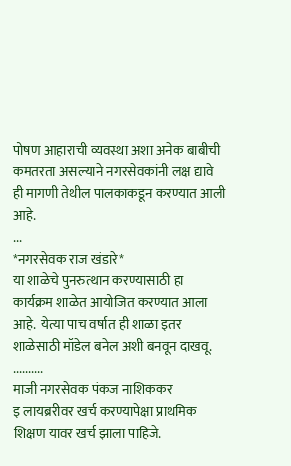पोषण आहाराची व्यवस्था अशा अनेक बाबीची कमतरता असल्याने नगरसेवकांनी लक्ष द्यावे ही मागणी तेथील पालकाकडून करण्यात आली आहे.
...
*नगरसेवक राज खंडारे*
या शाळेचे पुनरुत्थान करण्यासाठी हा कार्यक्रम शाळेत आयोजित करण्यात आला आहे.  येत्या पाच वर्षात ही शाळा इतर शाळेसाठी मॉडेल बनेल अशी बनवून दाखवू.
..........
माजी नगरसेवक पंकज नाशिककर
इ लायब्ररीवर खर्च करण्यापेक्षा प्राथमिक शिक्षण यावर खर्च झाला पाहिजे.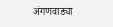अंगणवाड्या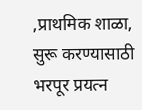,प्राथमिक शाळा, सुरू करण्यासाठी भरपूर प्रयत्न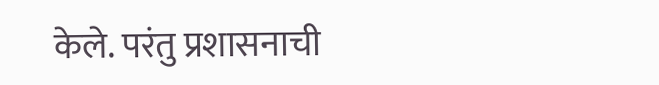केले. परंतु प्रशासनाची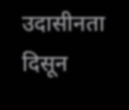उदासीनता दिसून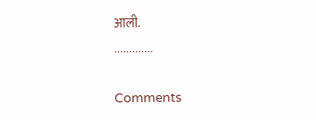आली.
.............

Comments